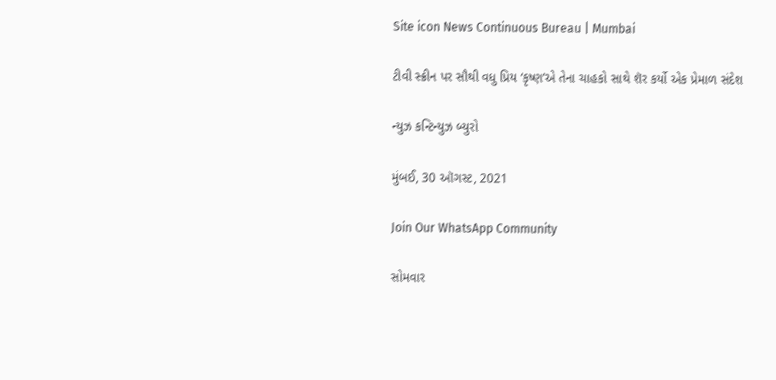Site icon News Continuous Bureau | Mumbai

ટીવી સ્ક્રીન પર સૌથી વધુ પ્રિય ‘કૃષ્ણ’એ તેના ચાહકો સાથે શૅર કર્યો એક પ્રેમાળ સંદેશ

ન્યુઝ કન્ટિન્યુઝ બ્યુરો

મુંબઈ, 30 ઑગસ્ટ, 2021

Join Our WhatsApp Community

સોમવાર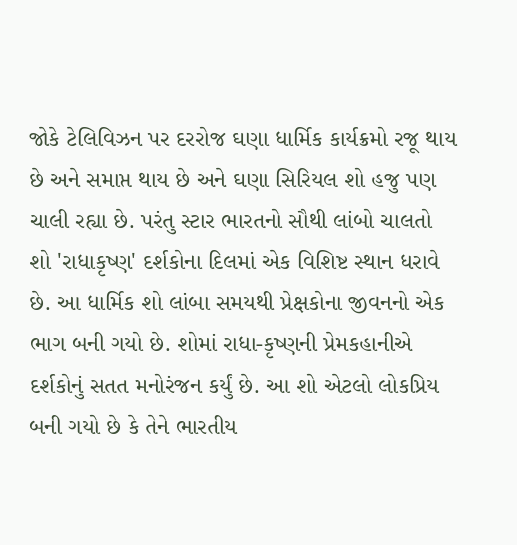જોકે ટેલિવિઝન પર દરરોજ ઘણા ધાર્મિક કાર્યક્રમો રજૂ થાય છે અને સમાપ્ત થાય છે અને ઘણા સિરિયલ શો હજુ પણ ચાલી રહ્યા છે. પરંતુ સ્ટાર ભારતનો સૌથી લાંબો ચાલતો શો 'રાધાકૃષ્ણ' દર્શકોના દિલમાં એક વિશિષ્ટ સ્થાન ધરાવે છે. આ ધાર્મિક શો લાંબા સમયથી પ્રેક્ષકોના જીવનનો એક ભાગ બની ગયો છે. શોમાં રાધા-કૃષ્ણની પ્રેમકહાનીએ દર્શકોનું સતત મનોરંજન કર્યું છે. આ શો એટલો લોકપ્રિય બની ગયો છે કે તેને ભારતીય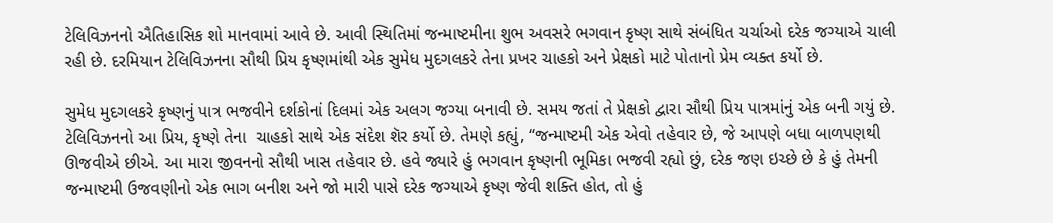ટેલિવિઝનનો ઐતિહાસિક શો માનવામાં આવે છે. આવી સ્થિતિમાં જન્માષ્ટમીના શુભ અવસરે ભગવાન કૃષ્ણ સાથે સંબંધિત ચર્ચાઓ દરેક જગ્યાએ ચાલી રહી છે. દરમિયાન ટેલિવિઝનના સૌથી પ્રિય કૃષ્ણમાંથી એક સુમેધ મુદગલકરે તેના પ્રખર ચાહકો અને પ્રેક્ષકો માટે પોતાનો પ્રેમ વ્યક્ત કર્યો છે.

સુમેધ મુદગલકરે કૃષ્ણનું પાત્ર ભજવીને દર્શકોનાં દિલમાં એક અલગ જગ્યા બનાવી છે. સમય જતાં તે પ્રેક્ષકો દ્વારા સૌથી પ્રિય પાત્રમાંનું એક બની ગયું છે. ટેલિવિઝનનો આ પ્રિય, કૃષ્ણે તેના  ચાહકો સાથે એક સંદેશ શૅર કર્યો છે. તેમણે કહ્યું, “જન્માષ્ટમી એક એવો તહેવાર છે, જે આપણે બધા બાળપણથી ઊજવીએ છીએ. આ મારા જીવનનો સૌથી ખાસ તહેવાર છે. હવે જ્યારે હું ભગવાન કૃષ્ણની ભૂમિકા ભજવી રહ્યો છું, દરેક જણ ઇચ્છે છે કે હું તેમની જન્માષ્ટમી ઉજવણીનો એક ભાગ બનીશ અને જો મારી પાસે દરેક જગ્યાએ કૃષ્ણ જેવી શક્તિ હોત, તો હું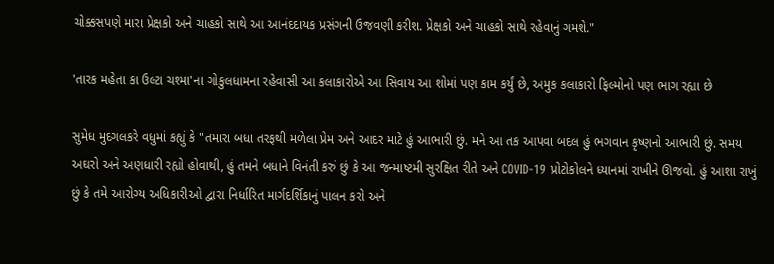ચોક્કસપણે મારા પ્રેક્ષકો અને ચાહકો સાથે આ આનંદદાયક પ્રસંગની ઉજવણી કરીશ. પ્રેક્ષકો અને ચાહકો સાથે રહેવાનું ગમશે."

'તારક મહેતા કા ઉલ્ટા ચશ્મા'ના ગોકુલધામના રહેવાસી આ કલાકારોએ આ સિવાય આ શોમાં પણ કામ કર્યું છે, અમુક કલાકારો ફિલ્મોનો પણ ભાગ રહ્યા છે

સુમેધ મુદગલકરે વધુમાં કહ્યું કે "તમારા બધા તરફથી મળેલા પ્રેમ અને આદર માટે હું આભારી છું. મને આ તક આપવા બદલ હું ભગવાન કૃષ્ણનો આભારી છું. સમય અઘરો અને અણધારી રહ્યો હોવાથી, હું તમને બધાને વિનંતી કરું છું કે આ જન્માષ્ટમી સુરક્ષિત રીતે અને COVID-19 પ્રોટોકોલને ધ્યાનમાં રાખીને ઊજવો. હું આશા રાખું છું કે તમે આરોગ્ય અધિકારીઓ દ્વારા નિર્ધારિત માર્ગદર્શિકાનું પાલન કરો અને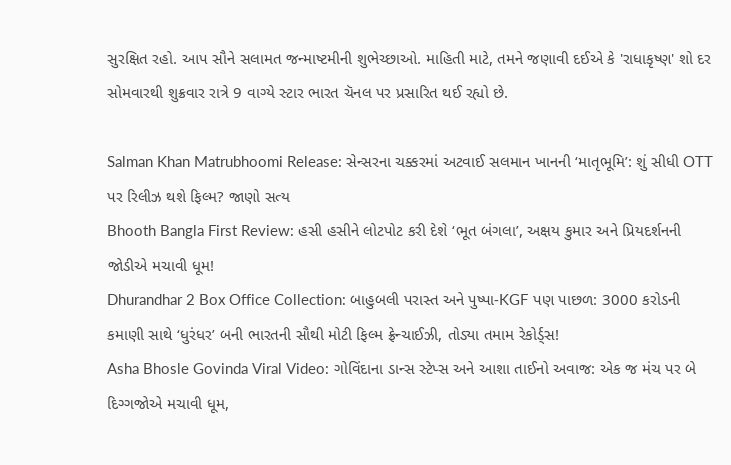સુરક્ષિત રહો. આપ સૌને સલામત જન્માષ્ટમીની શુભેચ્છાઓ. માહિતી માટે, તમને જણાવી દઈએ કે 'રાધાકૃષ્ણ' શો દર સોમવારથી શુક્રવાર રાત્રે 9 વાગ્યે સ્ટાર ભારત ચૅનલ પર પ્રસારિત થઈ રહ્યો છે.

Salman Khan Matrubhoomi Release: સેન્સરના ચક્કરમાં અટવાઈ સલમાન ખાનની ‘માતૃભૂમિ’: શું સીધી OTT પર રિલીઝ થશે ફિલ્મ? જાણો સત્ય
Bhooth Bangla First Review: હસી હસીને લોટપોટ કરી દેશે ‘ભૂત બંગલા’, અક્ષય કુમાર અને પ્રિયદર્શનની જોડીએ મચાવી ધૂમ!
Dhurandhar 2 Box Office Collection: બાહુબલી પરાસ્ત અને પુષ્પા-KGF પણ પાછળ: 3000 કરોડની કમાણી સાથે ‘ધુરંધર’ બની ભારતની સૌથી મોટી ફિલ્મ ફ્રેન્ચાઈઝી, તોડ્યા તમામ રેકોર્ડ્સ!
Asha Bhosle Govinda Viral Video: ગોવિંદાના ડાન્સ સ્ટેપ્સ અને આશા તાઈનો અવાજ: એક જ મંચ પર બે દિગ્ગજોએ મચાવી ધૂમ,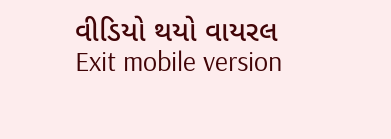વીડિયો થયો વાયરલ
Exit mobile version